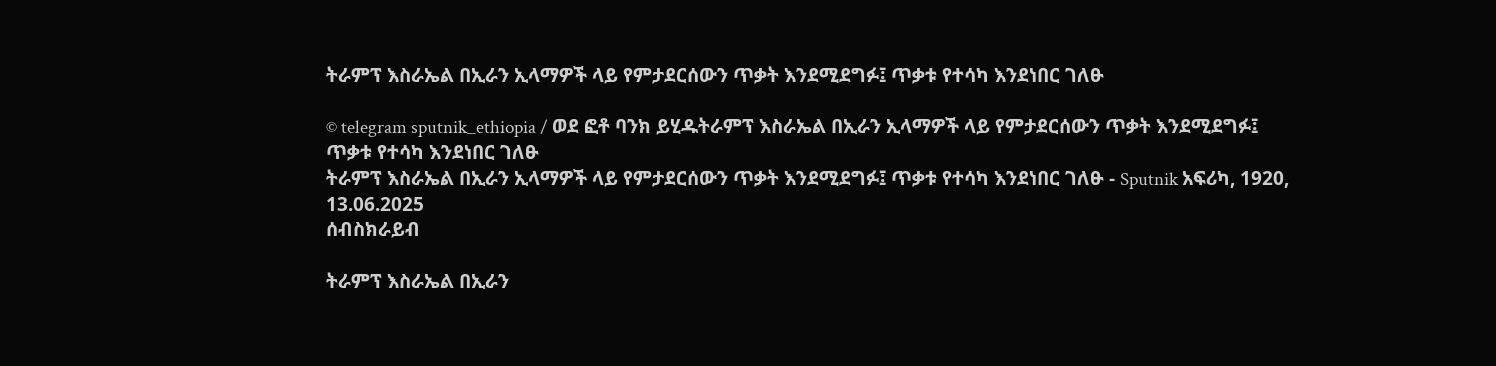ትራምፕ እስራኤል በኢራን ኢላማዎች ላይ የምታደርሰውን ጥቃት እንደሚደግፉ፤ ጥቃቱ የተሳካ እንደነበር ገለፁ

© telegram sputnik_ethiopia / ወደ ፎቶ ባንክ ይሂዱትራምፕ እስራኤል በኢራን ኢላማዎች ላይ የምታደርሰውን ጥቃት እንደሚደግፉ፤ ጥቃቱ የተሳካ እንደነበር ገለፁ
ትራምፕ እስራኤል በኢራን ኢላማዎች ላይ የምታደርሰውን ጥቃት እንደሚደግፉ፤ ጥቃቱ የተሳካ እንደነበር ገለፁ - Sputnik አፍሪካ, 1920, 13.06.2025
ሰብስክራይብ

ትራምፕ እስራኤል በኢራን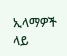ኢላማዎች ላይ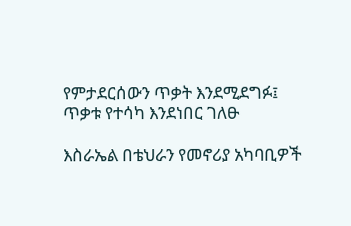የምታደርሰውን ጥቃት እንደሚደግፉ፤ ጥቃቱ የተሳካ እንደነበር ገለፁ

እስራኤል በቴህራን የመኖሪያ አካባቢዎች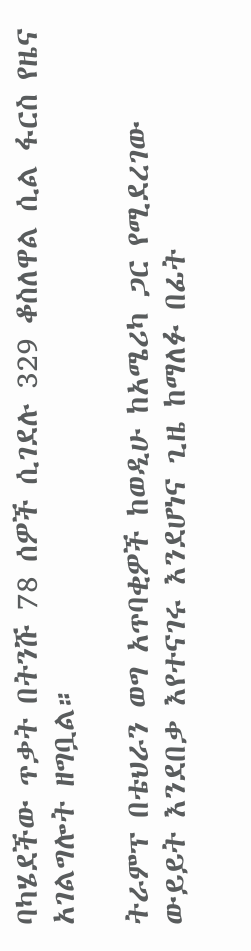ባካሄደችው ጥቃት በትንሹ 78 ሰዎች ሲገደሉ 329 ቆስለዋል ሲል ፋርስ የዜና አገልግሎት ዘግቧል።

ትራምፕ በቴህራን ወግ አጥባቂዎች ከወዲሁ ከአሜሪካ ጋር የሚደረገው ውይይት እንደበቃ እየተናገሩ እንደሆነና ጊዜ ከማለፉ በፊት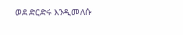ወደ ድርድሩ እንዲመለሱ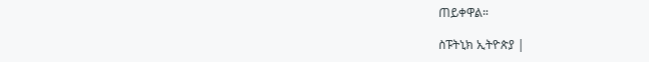ጠይቀዋል።

ስፑትኒክ ኢትዮጵያ |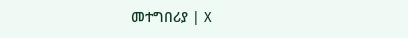መተግበሪያ | X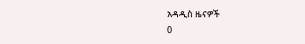አዳዲስ ዜናዎች
0